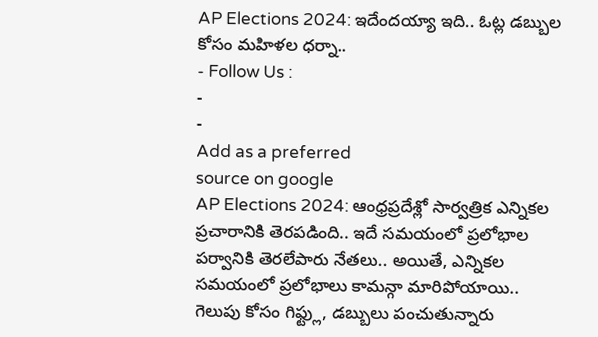AP Elections 2024: ఇదేందయ్యా ఇది.. ఓట్ల డబ్బుల కోసం మహిళల ధర్నా..
- Follow Us :
-
-
Add as a preferred
source on google
AP Elections 2024: ఆంధ్రప్రదేశ్లో సార్వత్రిక ఎన్నికల ప్రచారానికి తెరపడింది.. ఇదే సమయంలో ప్రలోభాల పర్వానికి తెరలేపారు నేతలు.. అయితే, ఎన్నికల సమయంలో ప్రలోభాలు కామన్గా మారిపోయాయి.. గెలుపు కోసం గిఫ్ట్లు, డబ్బులు పంచుతున్నారు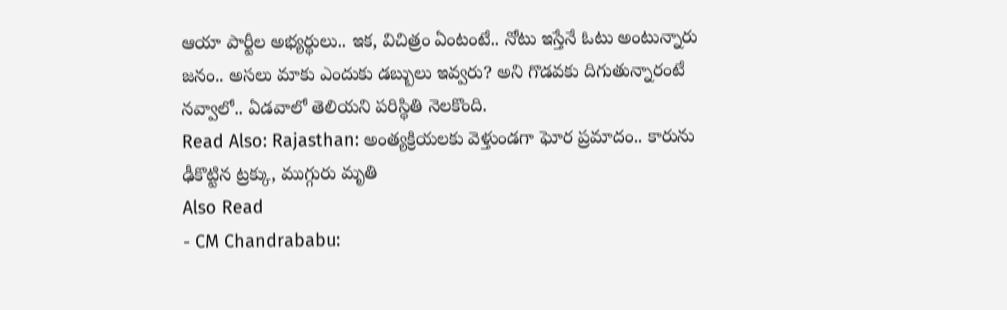ఆయా పార్టీల అభ్యర్థులు.. ఇక, విచిత్రం ఏంటంటే.. నోటు ఇస్తేనే ఓటు అంటున్నారు జనం.. అసలు మాకు ఎందుకు డబ్బులు ఇవ్వరు? అని గొడవకు దిగుతున్నారంటే నవ్వాలో.. ఏడవాలో తెలియని పరిస్థితి నెలకొంది.
Read Also: Rajasthan: అంత్యక్రియలకు వెళ్తుండగా ఘోర ప్రమాదం.. కారును ఢీకొట్టిన ట్రక్కు, ముగ్గురు మృతి
Also Read
- CM Chandrababu: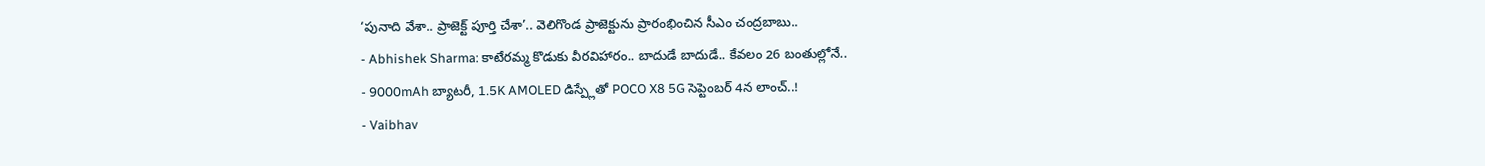‘పునాది వేశా.. ప్రాజెక్ట్ పూర్తి చేశా’.. వెలిగొండ ప్రాజెక్టును ప్రారంభించిన సీఎం చంద్రబాబు..
- Abhishek Sharma: కాటేరమ్మ కొడుకు వీరవిహారం.. బాదుడే బాదుడే.. కేవలం 26 బంతుల్లోనే..
- 9000mAh బ్యాటరీ, 1.5K AMOLED డిస్ప్లేతో POCO X8 5G సెప్టెంబర్ 4న లాంచ్..!
- Vaibhav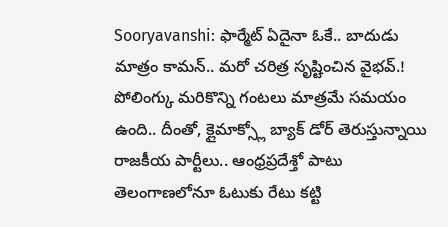Sooryavanshi: ఫార్మేట్ ఏదైనా ఓకే.. బాదుడు మాత్రం కామన్.. మరో చరిత్ర సృష్టించిన వైభవ్.!
పోలింగ్కు మరికొన్ని గంటలు మాత్రమే సమయం ఉంది.. దీంతో, క్లైమాక్స్లో బ్యాక్ డోర్ తెరుస్తున్నాయి రాజకీయ పార్టీలు.. ఆంధ్రప్రదేశ్తో పాటు తెలంగాణలోనూ ఓటుకు రేటు కట్టి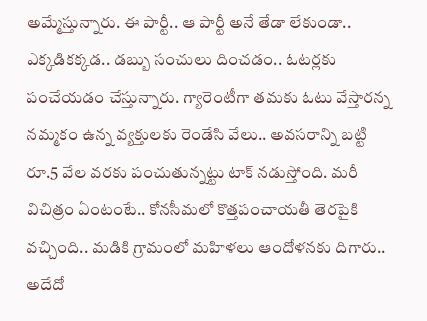అమ్మేస్తున్నారు. ఈ పార్టీ.. ఆ పార్టీ అనే తేడా లేకుండా.. ఎక్కడికక్కడ.. డబ్బు సంచులు దించడం.. ఓటర్లకు పంచేయడం చేస్తున్నారు. గ్యారెంటీగా తమకు ఓటు వేస్తారన్న నమ్మకం ఉన్న వ్యక్తులకు రెండేసి వేలు.. అవసరాన్ని బట్టి రూ.5 వేల వరకు పంచుతున్నట్టు టాక్ నడుస్తోంది. మరీ విచిత్రం ఏంటంటే.. కోనసీమలో కొత్తపంచాయతీ తెరపైకి వచ్చింది.. మడికి గ్రామంలో మహిళలు ఆందోళనకు దిగారు.. అదేదో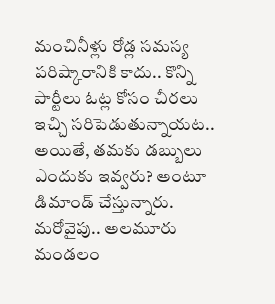మంచినీళ్లు రోడ్ల సమస్య పరిష్కారానికి కాదు.. కొన్ని పార్టీలు ఓట్ల కోసం చీరలు ఇచ్చి సరిపెడుతున్నాయట.. అయితే, తమకు డబ్బులు ఎందుకు ఇవ్వరు? అంటూ డిమాండ్ చేస్తున్నారు. మరోవైపు.. అలమూరు మండలం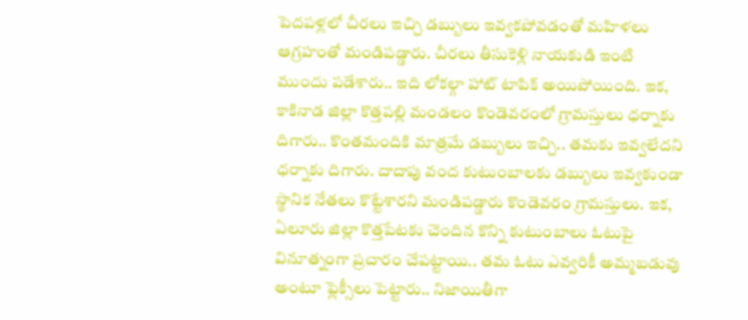పెదపళ్లలో చీరలు ఇచ్చి డబ్బులు ఇవ్వకపోవడంతో మహిళలు ఆగ్రహంతో మండిపడ్డారు. చీరలు తీసుకెళ్లి నాయకుడి ఇంటి ముందు పడేశారు.. ఇది లోకల్గా హాట్ టాపిక్ అయిపోయింది. ఇక, కాకినాడ జిల్లా కొత్తపల్లి మండలం కొండెవరంలో గ్రామస్తులు ధర్నాకు దిగారు.. కొంతమందికి మాత్రమే డబ్బులు ఇచ్చి.. తమకు ఇవ్వలేదని ధర్నాకు దిగారు. దాదాపు వంద కుటుంబాలకు డబ్బులు ఇవ్వకుండా స్థానిక నేతలు కొట్టేశారని మండిపడ్డారు కొండెవరం గ్రామస్తులు. ఇక, ఏలూరు జిల్లా కొత్తపేటకు చెందిన కొన్ని కుటుంబాలు ఓటుపై వినూత్నంగా ప్రచారం చేపట్టాయి.. తమ ఓటు ఎవ్వరికీ అమ్మబడువు అంటూ ఫ్లెక్సీలు పెట్టారు.. నిజాయితీగా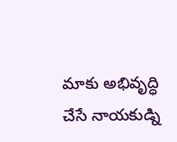మాకు అభివృద్ధి చేసే నాయకుడ్ని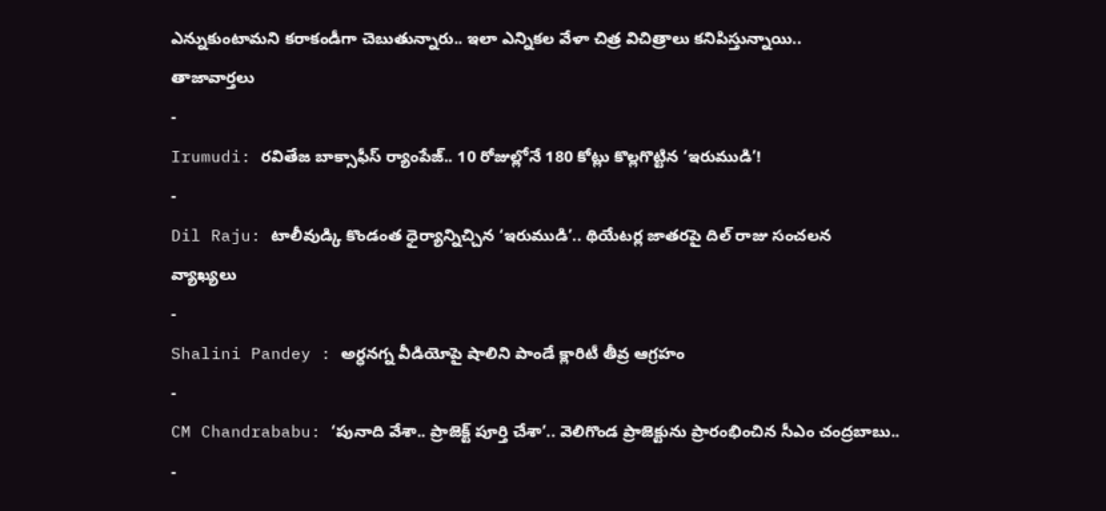ఎన్నుకుంటామని కరాకండీగా చెబుతున్నారు.. ఇలా ఎన్నికల వేళా చిత్ర విచిత్రాలు కనిపిస్తున్నాయి..
తాజావార్తలు
-
Irumudi: రవితేజ బాక్సాఫీస్ ర్యాంపేజ్.. 10 రోజుల్లోనే 180 కోట్లు కొల్లగొట్టిన ‘ఇరుముడి’!
-
Dil Raju: టాలీవుడ్కి కొండంత ధైర్యాన్నిచ్చిన ‘ఇరుముడి’.. థియేటర్ల జాతరపై దిల్ రాజు సంచలన వ్యాఖ్యలు
-
Shalini Pandey : అర్ధనగ్న వీడియోపై షాలిని పాండే క్లారిటీ తీవ్ర ఆగ్రహం
-
CM Chandrababu: ‘పునాది వేశా.. ప్రాజెక్ట్ పూర్తి చేశా’.. వెలిగొండ ప్రాజెక్టును ప్రారంభించిన సీఎం చంద్రబాబు..
-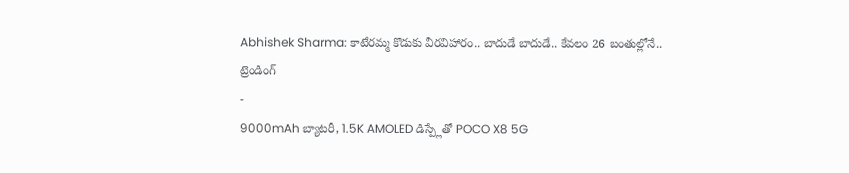Abhishek Sharma: కాటేరమ్మ కొడుకు వీరవిహారం.. బాదుడే బాదుడే.. కేవలం 26 బంతుల్లోనే..
ట్రెండింగ్
-
9000mAh బ్యాటరీ, 1.5K AMOLED డిస్ప్లేతో POCO X8 5G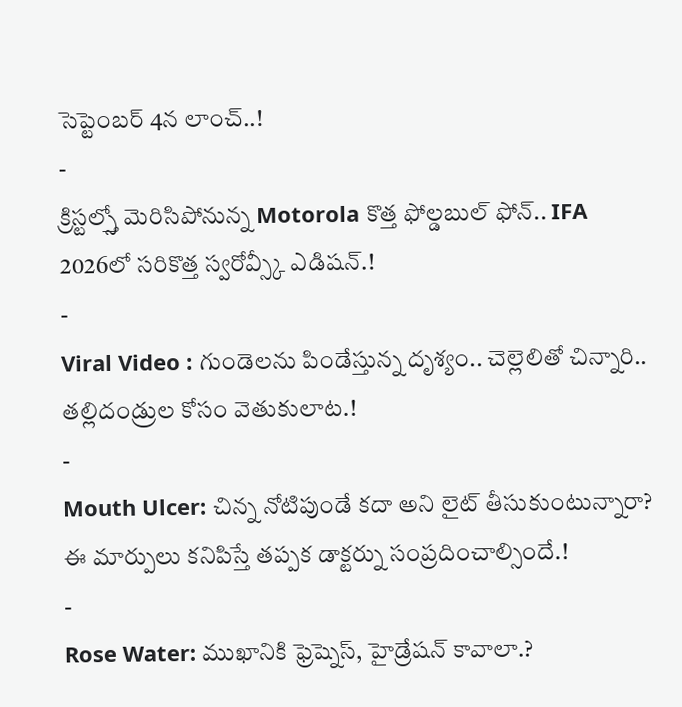సెప్టెంబర్ 4న లాంచ్..!
-
క్రిస్టల్స్తో మెరిసిపోనున్న Motorola కొత్త ఫోల్డబుల్ ఫోన్.. IFA 2026లో సరికొత్త స్వరోవ్స్కీ ఎడిషన్.!
-
Viral Video : గుండెలను పిండేస్తున్న దృశ్యం.. చెల్లెలితో చిన్నారి.. తల్లిదండ్రుల కోసం వెతుకులాట.!
-
Mouth Ulcer: చిన్న నోటిపుండే కదా అని లైట్ తీసుకుంటున్నారా? ఈ మార్పులు కనిపిస్తే తప్పక డాక్టర్ను సంప్రదించాల్సిందే.!
-
Rose Water: ముఖానికి ఫ్రెష్నెస్, హైడ్రేషన్ కావాలా.?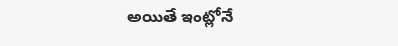అయితే ఇంట్లోనే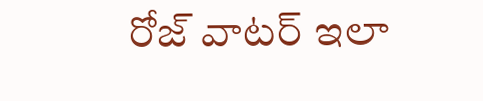రోజ్ వాటర్ ఇలా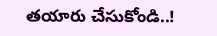తయారు చేసుకోండి..!